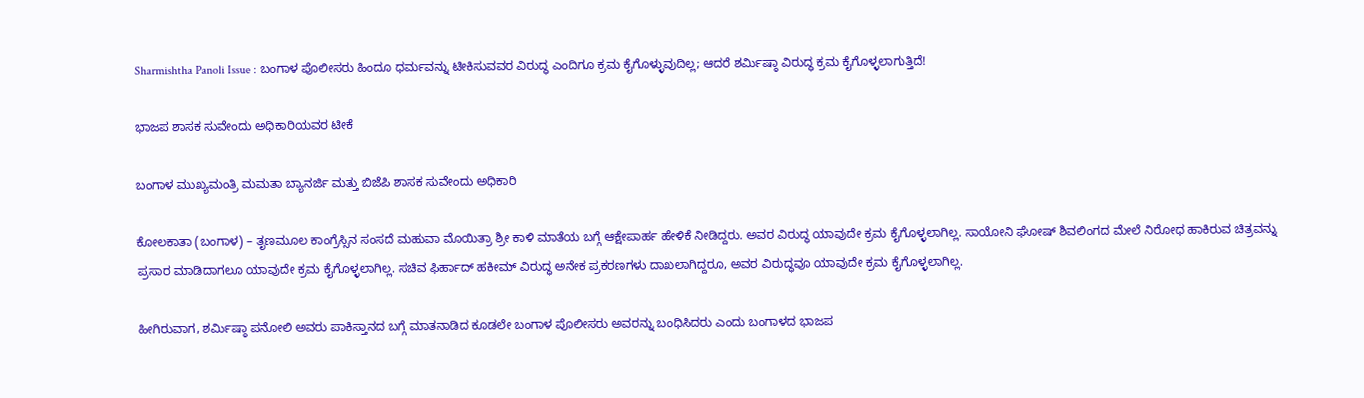Sharmishtha Panoli Issue : ಬಂಗಾಳ ಪೊಲೀಸರು ಹಿಂದೂ ಧರ್ಮವನ್ನು ಟೀಕಿಸುವವರ ವಿರುದ್ಧ ಎಂದಿಗೂ ಕ್ರಮ ಕೈಗೊಳ್ಳುವುದಿಲ್ಲ; ಆದರೆ ಶರ್ಮಿಷ್ಠಾ ವಿರುದ್ಧ ಕ್ರಮ ಕೈಗೊಳ್ಳಲಾಗುತ್ತಿದೆ!

ಭಾಜಪ ಶಾಸಕ ಸುವೇಂದು ಅಧಿಕಾರಿಯವರ ಟೀಕೆ

ಬಂಗಾಳ ಮುಖ್ಯಮಂತ್ರಿ ಮಮತಾ ಬ್ಯಾನರ್ಜಿ ಮತ್ತು ಬಿಜೆಪಿ ಶಾಸಕ ಸುವೇಂದು ಅಧಿಕಾರಿ

ಕೋಲಕಾತಾ (ಬಂಗಾಳ) – ತೃಣಮೂಲ ಕಾಂಗ್ರೆಸ್ಸಿನ ಸಂಸದೆ ಮಹುವಾ ಮೊಯಿತ್ರಾ ಶ್ರೀ ಕಾಳಿ ಮಾತೆಯ ಬಗ್ಗೆ ಆಕ್ಷೇಪಾರ್ಹ ಹೇಳಿಕೆ ನೀಡಿದ್ದರು. ಅವರ ವಿರುದ್ಧ ಯಾವುದೇ ಕ್ರಮ ಕೈಗೊಳ್ಳಲಾಗಿಲ್ಲ. ಸಾಯೋನಿ ಘೋಷ್ ಶಿವಲಿಂಗದ ಮೇಲೆ ನಿರೋಧ ಹಾಕಿರುವ ಚಿತ್ರವನ್ನು ಪ್ರಸಾರ ಮಾಡಿದಾಗಲೂ ಯಾವುದೇ ಕ್ರಮ ಕೈಗೊಳ್ಳಲಾಗಿಲ್ಲ. ಸಚಿವ ಫಿರ್ಹಾದ್ ಹಕೀಮ್ ವಿರುದ್ಧ ಅನೇಕ ಪ್ರಕರಣಗಳು ದಾಖಲಾಗಿದ್ದರೂ, ಅವರ ವಿರುದ್ಧವೂ ಯಾವುದೇ ಕ್ರಮ ಕೈಗೊಳ್ಳಲಾಗಿಲ್ಲ.

ಹೀಗಿರುವಾಗ, ಶರ್ಮಿಷ್ಠಾ ಪನೋಲಿ ಅವರು ಪಾಕಿಸ್ತಾನದ ಬಗ್ಗೆ ಮಾತನಾಡಿದ ಕೂಡಲೇ ಬಂಗಾಳ ಪೊಲೀಸರು ಅವರನ್ನು ಬಂಧಿಸಿದರು ಎಂದು ಬಂಗಾಳದ ಭಾಜಪ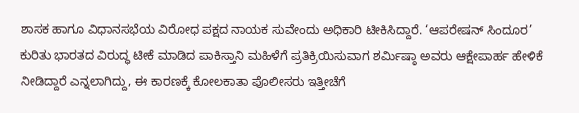ಶಾಸಕ ಹಾಗೂ ವಿಧಾನಸಭೆಯ ವಿರೋಧ ಪಕ್ಷದ ನಾಯಕ ಸುವೇಂದು ಅಧಿಕಾರಿ ಟೀಕಿಸಿದ್ದಾರೆ. ‘ಆಪರೇಷನ್ ಸಿಂದೂರ’ ಕುರಿತು ಭಾರತದ ವಿರುದ್ಧ ಟೀಕೆ ಮಾಡಿದ ಪಾಕಿಸ್ತಾನಿ ಮಹಿಳೆಗೆ ಪ್ರತಿಕ್ರಿಯಿಸುವಾಗ ಶರ್ಮಿಷ್ಠಾ ಅವರು ಆಕ್ಷೇಪಾರ್ಹ ಹೇಳಿಕೆ ನೀಡಿದ್ದಾರೆ ಎನ್ನಲಾಗಿದ್ದು, ಈ ಕಾರಣಕ್ಕೆ ಕೋಲಕಾತಾ ಪೊಲೀಸರು ಇತ್ತೀಚೆಗೆ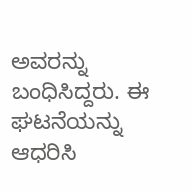ಅವರನ್ನು ಬಂಧಿಸಿದ್ದರು. ಈ ಘಟನೆಯನ್ನು ಆಧರಿಸಿ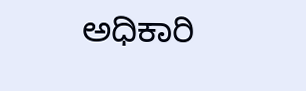ಅಧಿಕಾರಿ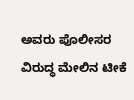ಅವರು ಪೊಲೀಸರ ವಿರುದ್ಧ ಮೇಲಿನ ಟೀಕೆ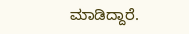ಮಾಡಿದ್ದಾರೆ.